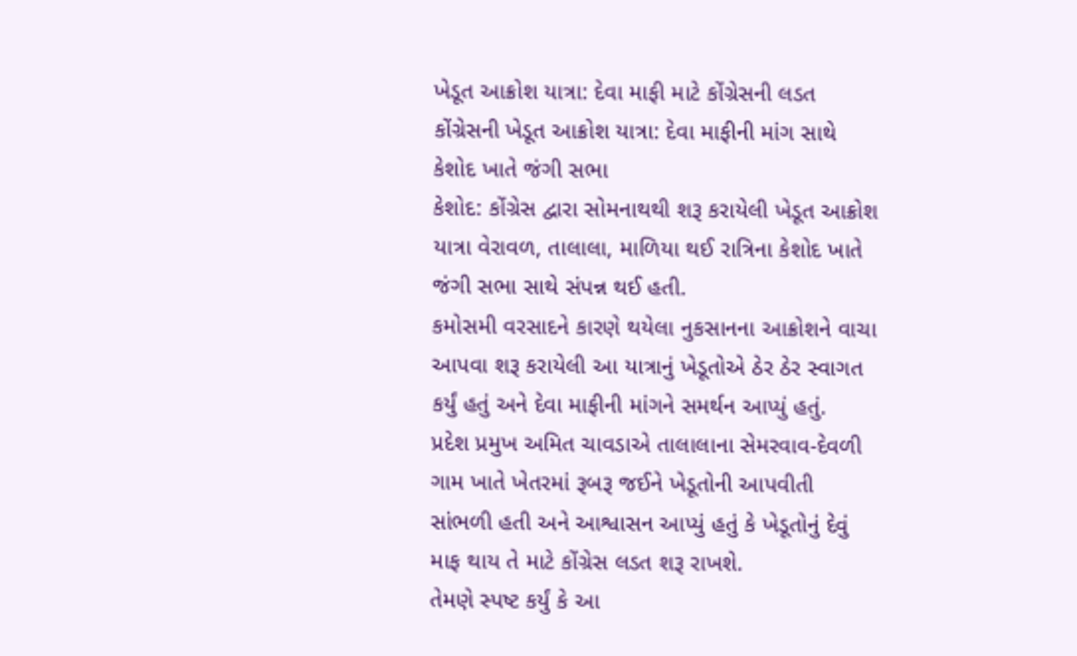ખેડૂત આક્રોશ યાત્રા: દેવા માફી માટે કોંગ્રેસની લડત
કોંગ્રેસની ખેડૂત આક્રોશ યાત્રા: દેવા માફીની માંગ સાથે કેશોદ ખાતે જંગી સભા
કેશોદ: કોંગ્રેસ દ્વારા સોમનાથથી શરૂ કરાયેલી ખેડૂત આક્રોશ યાત્રા વેરાવળ, તાલાલા, માળિયા થઈ રાત્રિના કેશોદ ખાતે જંગી સભા સાથે સંપન્ન થઈ હતી.
કમોસમી વરસાદને કારણે થયેલા નુકસાનના આક્રોશને વાચા આપવા શરૂ કરાયેલી આ યાત્રાનું ખેડૂતોએ ઠેર ઠેર સ્વાગત કર્યું હતું અને દેવા માફીની માંગને સમર્થન આપ્યું હતું.
પ્રદેશ પ્રમુખ અમિત ચાવડાએ તાલાલાના સેમરવાવ-દેવળી ગામ ખાતે ખેતરમાં રૂબરૂ જઈને ખેડૂતોની આપવીતી સાંભળી હતી અને આશ્વાસન આપ્યું હતું કે ખેડૂતોનું દેવું માફ થાય તે માટે કોંગ્રેસ લડત શરૂ રાખશે.
તેમણે સ્પષ્ટ કર્યું કે આ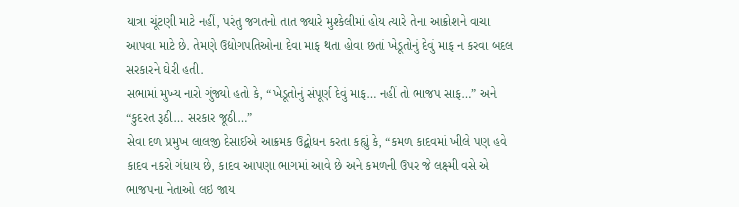યાત્રા ચૂંટણી માટે નહીં, પરંતુ જગતનો તાત જ્યારે મુશ્કેલીમાં હોય ત્યારે તેના આક્રોશને વાચા આપવા માટે છે. તેમણે ઉદ્યોગપતિઓના દેવા માફ થતા હોવા છતાં ખેડૂતોનું દેવું માફ ન કરવા બદલ સરકારને ઘેરી હતી.
સભામાં મુખ્ય નારો ગુંજ્યો હતો કે, “ખેડૂતોનું સંપૂર્ણ દેવું માફ… નહીં તો ભાજપ સાફ…” અને “કુદરત રૂઠી… સરકાર જૂઠી…”
સેવા દળ પ્રમુખ લાલજી દેસાઈએ આક્રમક ઉદ્બોધન કરતા કહ્યું કે, “કમળ કાદવમાં ખીલે પણ હવે કાદવ નકરો ગંધાય છે, કાદવ આપણા ભાગમાં આવે છે અને કમળની ઉપર જે લક્ષ્મી વસે એ ભાજપના નેતાઓ લઇ જાય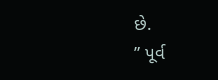છે.
” પૂર્વ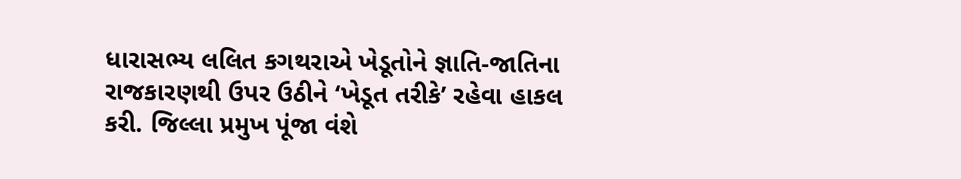ધારાસભ્ય લલિત કગથરાએ ખેડૂતોને જ્ઞાતિ-જાતિના રાજકારણથી ઉપર ઉઠીને ‘ખેડૂત તરીકે’ રહેવા હાકલ કરી. જિલ્લા પ્રમુખ પૂંજા વંશે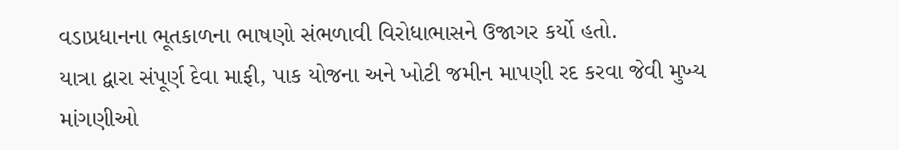વડાપ્રધાનના ભૂતકાળના ભાષણો સંભળાવી વિરોધાભાસને ઉજાગર કર્યો હતો.
યાત્રા દ્વારા સંપૂર્ણ દેવા માફી, પાક યોજના અને ખોટી જમીન માપણી રદ કરવા જેવી મુખ્ય માંગણીઓ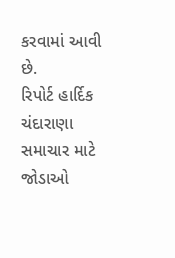કરવામાં આવી છે.
રિપોર્ટ હાર્દિક ચંદારાણા
સમાચાર માટે જોડાઓ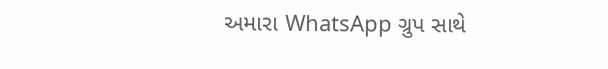અમારા WhatsApp ગ્રુપ સાથે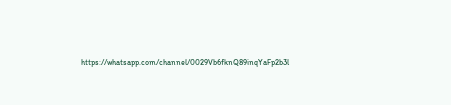https://whatsapp.com/channel/0029Vb6fknQ89inqYaFp2b3l